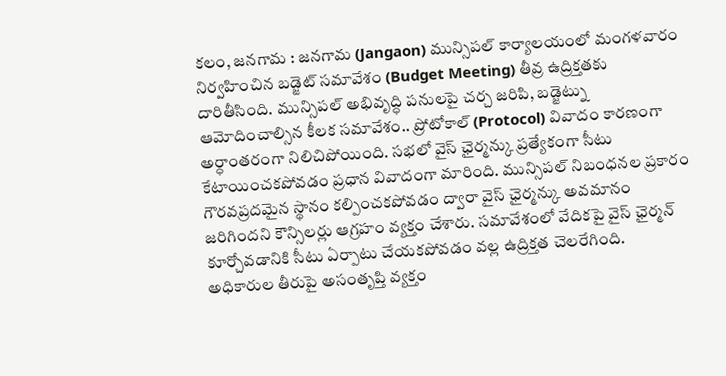కలం, జనగామ : జనగామ (Jangaon) మున్సిపల్ కార్యాలయంలో మంగళవారం నిర్వహించిన బడ్జెట్ సమావేశం (Budget Meeting) తీవ్ర ఉద్రిక్తతకు దారితీసింది. మున్సిపల్ అభివృద్ధి పనులపై చర్చ జరిపి, బడ్జెట్ను ఆమోదించాల్సిన కీలక సమావేశం.. ప్రోటోకాల్ (Protocol) వివాదం కారణంగా అర్ధాంతరంగా నిలిచిపోయింది. సభలో వైస్ ఛైర్మన్కు ప్రత్యేకంగా సీటు కేటాయించకపోవడం ప్రధాన వివాదంగా మారింది. మున్సిపల్ నిబంధనల ప్రకారం గౌరవప్రదమైన స్థానం కల్పించకపోవడం ద్వారా వైస్ ఛైర్మన్కు అవమానం జరిగిందని కౌన్సిలర్లు ఆగ్రహం వ్యక్తం చేశారు. సమావేశంలో వేదికపై వైస్ ఛైర్మన్ కూర్చోవడానికి సీటు ఏర్పాటు చేయకపోవడం వల్ల ఉద్రిక్తత చెలరేగింది.
అధికారుల తీరుపై అసంతృప్తి వ్యక్తం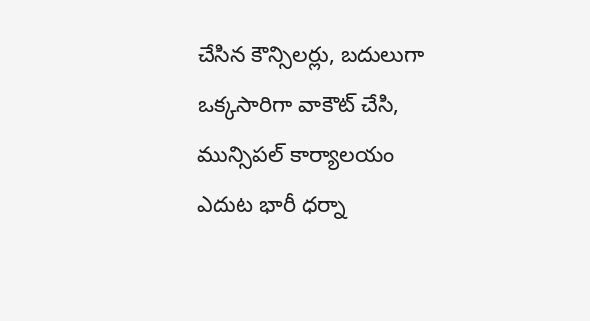చేసిన కౌన్సిలర్లు, బదులుగా ఒక్కసారిగా వాకౌట్ చేసి, మున్సిపల్ కార్యాలయం ఎదుట భారీ ధర్నా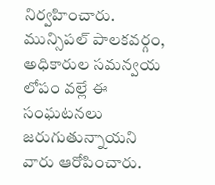నిర్వహించారు. మున్సిపల్ పాలకవర్గం, అధికారుల సమన్వయ లోపం వల్లే ఈ సంఘటనలు జరుగుతున్నాయని వారు ఆరోపించారు.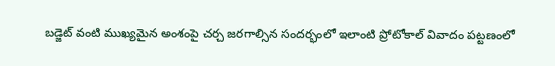బడ్జెట్ వంటి ముఖ్యమైన అంశంపై చర్చ జరగాల్సిన సందర్భంలో ఇలాంటి ప్రోటోకాల్ వివాదం పట్టణంలో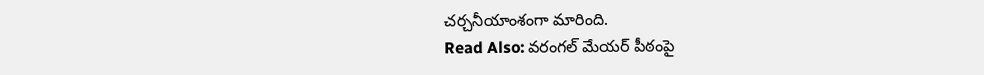చర్చనీయాంశంగా మారింది.
Read Also: వరంగల్ మేయర్ పీఠంపై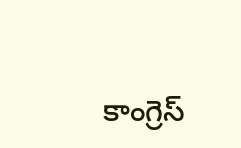కాంగ్రెస్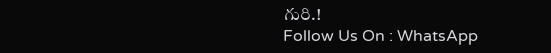గురి.!
Follow Us On : WhatsApp